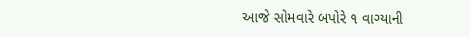આજે સોમવારે બપોરે ૧ વાગ્યાની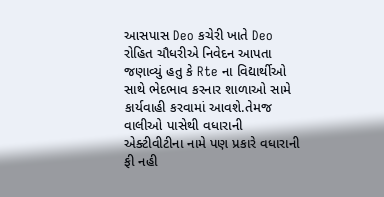આસપાસ Deo કચેરી ખાતે Deo રોહિત ચૌધરીએ નિવેદન આપતા જણાવ્યું હતુ કે Rte ના વિદ્યાર્થીઓ સાથે ભેદભાવ કરનાર શાળાઓ સામે કાર્યવાહી કરવામાં આવશે.તેમજ વાલીઓ પાસેથી વધારાની એક્ટીવીટીના નામે પણ પ્રકારે વધારાની ફી નહી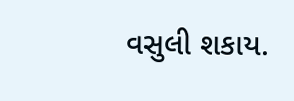વસુલી શકાય.